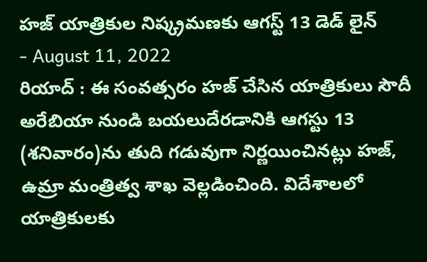హజ్ యాత్రికుల నిష్క్రమణకు ఆగస్ట్ 13 డెడ్ లైన్
- August 11, 2022
రియాద్ : ఈ సంవత్సరం హజ్ చేసిన యాత్రికులు సౌదీ అరేబియా నుండి బయలుదేరడానికి ఆగస్టు 13 (శనివారం)ను తుది గడువుగా నిర్ణయించినట్లు హజ్, ఉమ్రా మంత్రిత్వ శాఖ వెల్లడించింది. విదేశాలలో యాత్రికులకు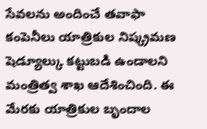సేవలను అందించే తవాఫా కంపెనీలు యాత్రికుల నిష్క్రమణ షెడ్యూల్కు కట్టుబడి ఉండాలని మంత్రిత్వ శాఖ ఆదేశించింది. ఈ మేరకు యాత్రికుల బృందాల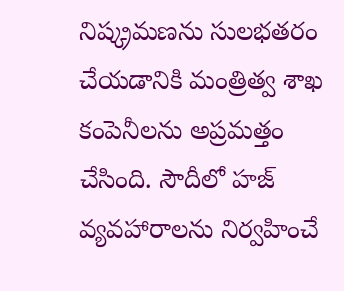నిష్క్రమణను సులభతరం చేయడానికి మంత్రిత్వ శాఖ కంపెనీలను అప్రమత్తం చేసింది. సౌదీలో హజ్ వ్యవహారాలను నిర్వహించే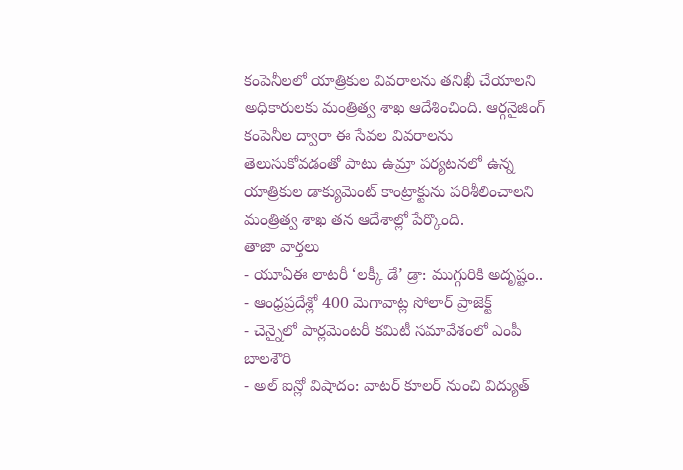కంపెనీలలో యాత్రికుల వివరాలను తనిఖీ చేయాలని అధికారులకు మంత్రిత్వ శాఖ ఆదేశించింది. ఆర్గనైజింగ్ కంపెనీల ద్వారా ఈ సేవల వివరాలను తెలుసుకోవడంతో పాటు ఉమ్రా పర్యటనలో ఉన్న యాత్రికుల డాక్యుమెంట్ కాంట్రాక్టును పరిశీలించాలని మంత్రిత్వ శాఖ తన ఆదేశాల్లో పేర్కొంది.
తాజా వార్తలు
- యూఏఈ లాటరీ ‘లక్కీ డే’ డ్రా: ముగ్గురికి అదృష్టం..
- ఆంధ్రప్రదేశ్లో 400 మెగావాట్ల సోలార్ ప్రాజెక్ట్
- చెన్నైలో పార్లమెంటరీ కమిటీ సమావేశంలో ఎంపీ బాలశౌరి
- అల్ ఐన్లో విషాదం: వాటర్ కూలర్ నుంచి విద్యుత్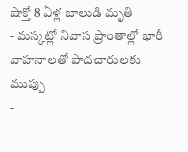షాక్తో 8 ఏళ్ల బాలుడి మృతి
- మస్కట్లో నివాస ప్రాంతాల్లో భారీ వాహనాలతో పాదచారులకు ముప్పు
-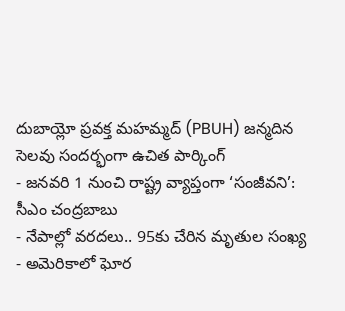దుబాయ్లో ప్రవక్త మహమ్మద్ (PBUH) జన్మదిన సెలవు సందర్భంగా ఉచిత పార్కింగ్
- జనవరి 1 నుంచి రాష్ట్ర వ్యాప్తంగా ‘సంజీవని’: సీఎం చంద్రబాబు
- నేపాల్లో వరదలు.. 95కు చేరిన మృతుల సంఖ్య
- అమెరికాలో ఘోర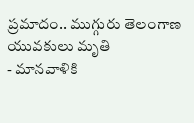ప్రమాదం.. ముగ్గురు తెలంగాణ యువకులు మృతి
- మానవాళికి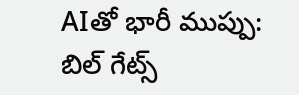AIతో భారీ ముప్పు: బిల్ గేట్స్